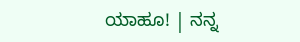ಯಾಹೂ! | ನನ್ನ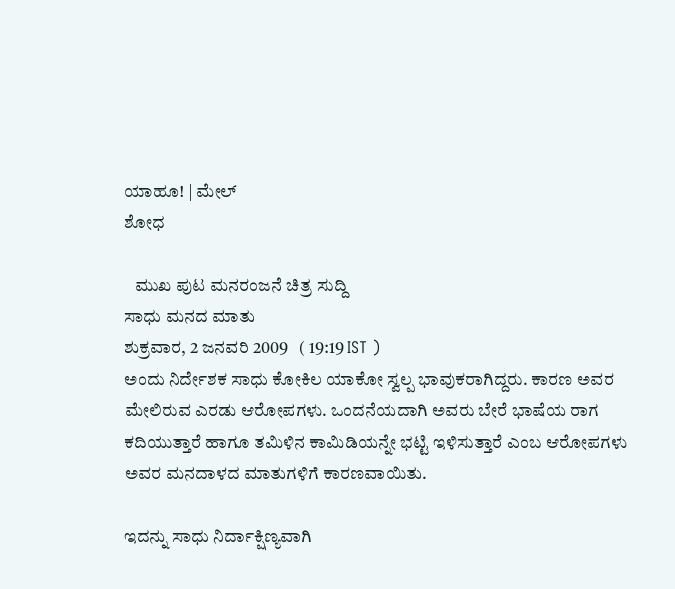ಯಾಹೂ! | ಮೇಲ್
ಶೋಧ

   ಮುಖ ಪುಟ ಮನರಂಜನೆ ಚಿತ್ರ ಸುದ್ದಿ
ಸಾಧು ಮನದ ಮಾತು
ಶುಕ್ರವಾರ, 2 ಜನವರಿ 2009   ( 19:19 IST )
ಅಂದು ನಿರ್ದೇಶಕ ಸಾಧು ಕೋಕಿಲ ಯಾಕೋ ಸ್ವಲ್ಪ ಭಾವುಕರಾಗಿದ್ದರು. ಕಾರಣ ಅವರ ಮೇಲಿರುವ ಎರಡು ಆರೋಪಗಳು. ಒಂದನೆಯದಾಗಿ ಅವರು ಬೇರೆ ಭಾಷೆಯ ರಾಗ ಕದಿಯುತ್ತಾರೆ ಹಾಗೂ ತಮಿಳಿನ ಕಾಮಿಡಿಯನ್ನೇ ಭಟ್ಟಿ ಇಳಿಸುತ್ತಾರೆ ಎಂಬ ಆರೋಪಗಳು ಅವರ ಮನದಾಳದ ಮಾತುಗಳಿಗೆ ಕಾರಣವಾಯಿತು.

ಇದನ್ನು ಸಾಧು ನಿರ್ದಾಕ್ಷಿಣ್ಯವಾಗಿ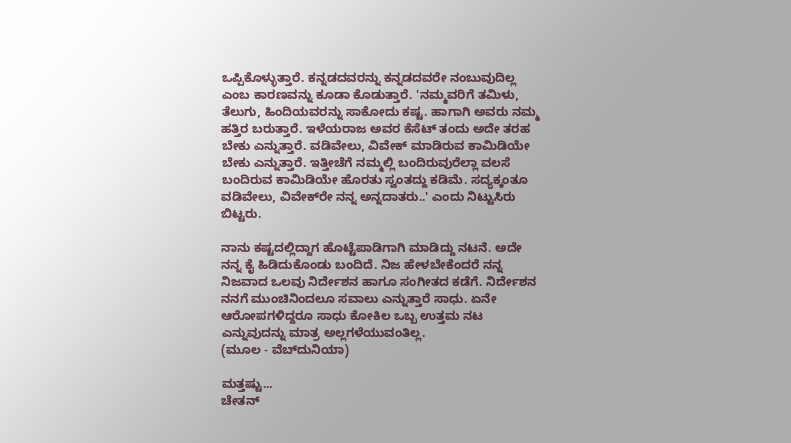ಒಪ್ಪಿಕೊಳ್ಳುತ್ತಾರೆ. ಕನ್ನಡದವರನ್ನು ಕನ್ನಡದವರೇ ನಂಬುವುದಿಲ್ಲ ಎಂಬ ಕಾರಣವನ್ನು ಕೂಡಾ ಕೊಡುತ್ತಾರೆ. 'ನಮ್ಮವರಿಗೆ ತಮಿಳು, ತೆಲುಗು, ಹಿಂದಿಯವರನ್ನು ಸಾಕೋದು ಕಷ್ಟ. ಹಾಗಾಗಿ ಅವರು ನಮ್ಮ ಹತ್ತಿರ ಬರುತ್ತಾರೆ. ಇಳೆಯರಾಜ ಅವರ ಕೆಸೆಟ್ ತಂದು ಅದೇ ತರಹ ಬೇಕು ಎನ್ನುತ್ತಾರೆ. ವಡಿವೇಲು, ವಿವೇಕ್ ಮಾಡಿರುವ ಕಾಮಿಡಿಯೇ ಬೇಕು ಎನ್ನುತ್ತಾರೆ. ಇತ್ತೀಚೆಗೆ ನಮ್ಮಲ್ಲಿ ಬಂದಿರುವುರೆಲ್ಲಾ ವಲಸೆ ಬಂದಿರುವ ಕಾಮಿಡಿಯೇ ಹೊರತು ಸ್ವಂತದ್ದು ಕಡಿಮೆ. ಸದ್ಯಕ್ಕಂತೂ ವಡಿವೇಲು, ವಿವೇಕ್‌ರೇ ನನ್ನ ಅನ್ನದಾತರು..' ಎಂದು ನಿಟ್ಟುಸಿರು ಬಿಟ್ಟರು.

ನಾನು ಕಷ್ಟದಲ್ಲಿದ್ದಾಗ ಹೊಟ್ಟೆಪಾಡಿಗಾಗಿ ಮಾಡಿದ್ದು ನಟನೆ. ಅದೇ ನನ್ನ ಕೈ ಹಿಡಿದುಕೊಂಡು ಬಂದಿದೆ. ನಿಜ ಹೇಳಬೇಕೆಂದರೆ ನನ್ನ ನಿಜವಾದ ಒಲವು ನಿರ್ದೇಶನ ಹಾಗೂ ಸಂಗೀತದ ಕಡೆಗೆ. ನಿರ್ದೇಶನ ನನಗೆ ಮುಂಚಿನಿಂದಲೂ ಸವಾಲು ಎನ್ನುತ್ತಾರೆ ಸಾಧು. ಏನೇ ಆರೋಪಗಳಿದ್ದರೂ ಸಾಧು ಕೋಕಿಲ ಒಬ್ಬ ಉತ್ತಮ ನಟ ಎನ್ನುವುದನ್ನು ಮಾತ್ರ ಅಲ್ಲಗಳೆಯುವಂತಿಲ್ಲ.
(ಮೂಲ - ವೆಬ್‌ದುನಿಯಾ)

ಮತ್ತಷ್ಟು...
ಚೇತನ್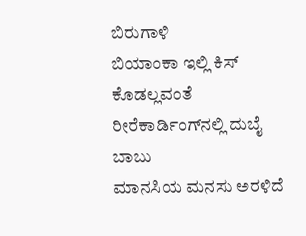ಬಿರುಗಾಳಿ
ಬಿಯಾಂಕಾ ಇಲ್ಲಿ ಕಿಸ್ ಕೊಡಲ್ಲವಂತೆ
ರೀರೆಕಾರ್ಡಿಂಗ್‌ನಲ್ಲಿ ದುಬೈ ಬಾಬು
ಮಾನಸಿಯ ಮನಸು ಅರಳಿದೆ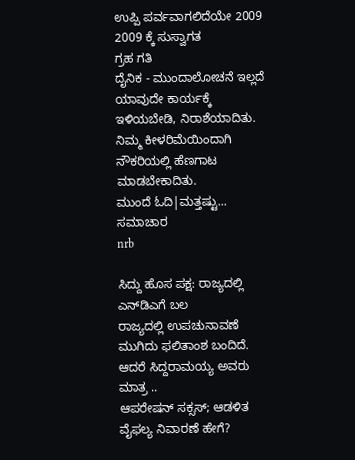ಉಪ್ಪಿ ಪರ್ವವಾಗಲಿದೆಯೇ 2009
2009 ಕ್ಕೆ ಸುಸ್ವಾಗತ
ಗ್ರಹ ಗತಿ
ದೈನಿಕ - ಮುಂದಾಲೋಚನೆ ಇಲ್ಲದೆ ಯಾವುದೇ ಕಾರ್ಯಕ್ಕೆ ಇಳಿಯಬೇಡಿ, ನಿರಾಶೆಯಾದಿತು. ನಿಮ್ಮ ಕೀಳರಿಮೆಯಿಂದಾಗಿ ನೌಕರಿಯಲ್ಲಿ ಹೆಣಗಾಟ ಮಾಡಬೇಕಾದಿತು.
ಮುಂದೆ ಓದಿ|ಮತ್ತಷ್ಟು...
ಸಮಾಚಾರ
nrb

ಸಿದ್ದು ಹೊಸ ಪಕ್ಷ: ರಾಜ್ಯದಲ್ಲಿ ಎನ್‌ಡಿಎಗೆ ಬಲ
ರಾಜ್ಯದಲ್ಲಿ ಉಪಚುನಾವಣೆ ಮುಗಿದು ಫಲಿತಾಂಶ ಬಂದಿದೆ. ಆದರೆ ಸಿದ್ದರಾಮಯ್ಯ ಅವರು ಮಾತ್ರ ..
ಆಪರೇಷನ್ ಸಕ್ಸಸ್; ಆಡಳಿತ ವೈಫಲ್ಯ ನಿವಾರಣೆ ಹೇಗೆ?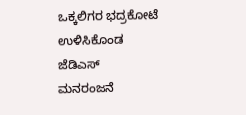ಒಕ್ಕಲಿಗರ ಭದ್ರಕೋಟೆ ಉಳಿಸಿಕೊಂಡ ಜೆಡಿಎಸ್
ಮನರಂಜನೆ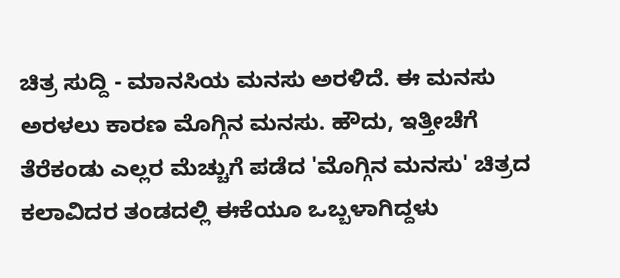ಚಿತ್ರ ಸುದ್ದಿ - ಮಾನಸಿಯ ಮನಸು ಅರಳಿದೆ. ಈ ಮನಸು ಅರಳಲು ಕಾರಣ ಮೊಗ್ಗಿನ ಮನಸು. ಹೌದು, ಇತ್ತೀಚೆಗೆ ತೆರೆಕಂಡು ಎಲ್ಲರ ಮೆಚ್ಚುಗೆ ಪಡೆದ 'ಮೊಗ್ಗಿನ ಮನಸು' ಚಿತ್ರದ ಕಲಾವಿದರ ತಂಡದಲ್ಲಿ ಈಕೆಯೂ ಒಬ್ಬಳಾಗಿದ್ದಳು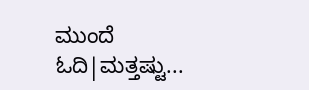ಮುಂದೆ ಓದಿ|ಮತ್ತಷ್ಟು...